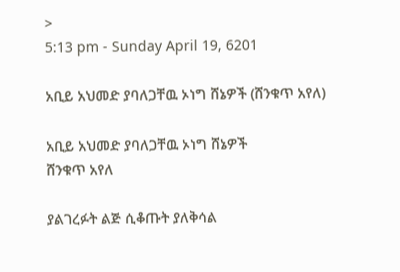>
5:13 pm - Sunday April 19, 6201

አቢይ አህመድ ያባለጋቸዉ ኦነግ ሸኔዎች (ሸንቁጥ አየለ)

አቢይ አህመድ ያባለጋቸዉ ኦነግ ሸኔዎች
ሸንቁጥ አየለ

ያልገረፉት ልጅ ሲቆጡት ያለቅሳል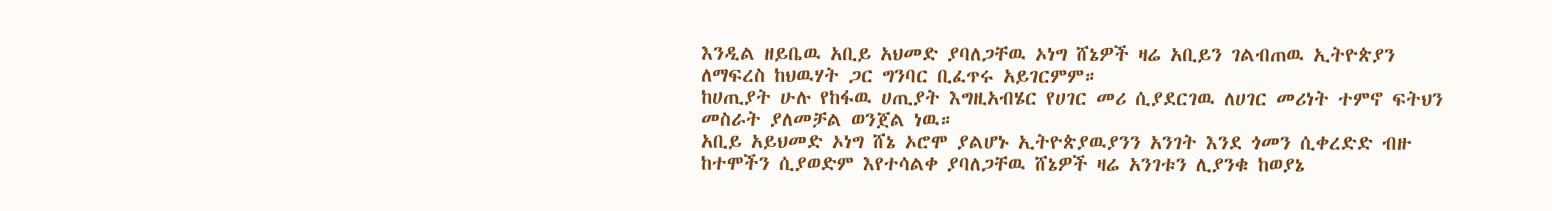እንዲል ዘይቤዉ አቢይ አህመድ ያባለጋቸዉ ኦነግ ሸኔዎች ዛሬ አቢይን ገልብጠዉ ኢትዮጵያን ለማፍረስ ከህዉሃት ጋር ግንባር ቢፈጥሩ አይገርምም።
ከሀጢያት ሁሉ የከፋዉ ሀጢያት እግዚአብሄር የሀገር መሪ ሲያደርገዉ ለሀገር መሪነት ተምኖ ፍትህን  መስራት ያለመቻል ወንጀል ነዉ።
አቢይ አይህመድ ኦነግ ሸኔ ኦሮሞ ያልሆኑ ኢትዮጵያዉያንን አንገት እንደ ጎመን ሲቀረድድ ብዙ ከተሞችን ሲያወድም እየተሳልቀ ያባለጋቸዉ ሸኔዎች ዛሬ አንገቱን ሊያንቁ ከወያኔ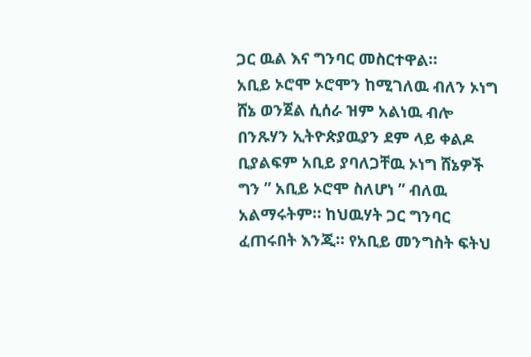ጋር ዉል እና ግንባር መስርተዋል።
አቢይ ኦሮሞ ኦሮሞን ከሚገለዉ ብለን ኦነግ ሸኔ ወንጀል ሲሰራ ዝም አልነዉ ብሎ በንጹሃን ኢትዮጵያዉያን ደም ላይ ቀልዶ ቢያልፍም አቢይ ያባለጋቸዉ ኦነግ ሸኔዎች ግን ” አቢይ ኦሮሞ ስለሆነ ” ብለዉ አልማሩትም። ከህዉሃት ጋር ግንባር ፈጠሩበት እንጂ። የአቢይ መንግስት ፍትህ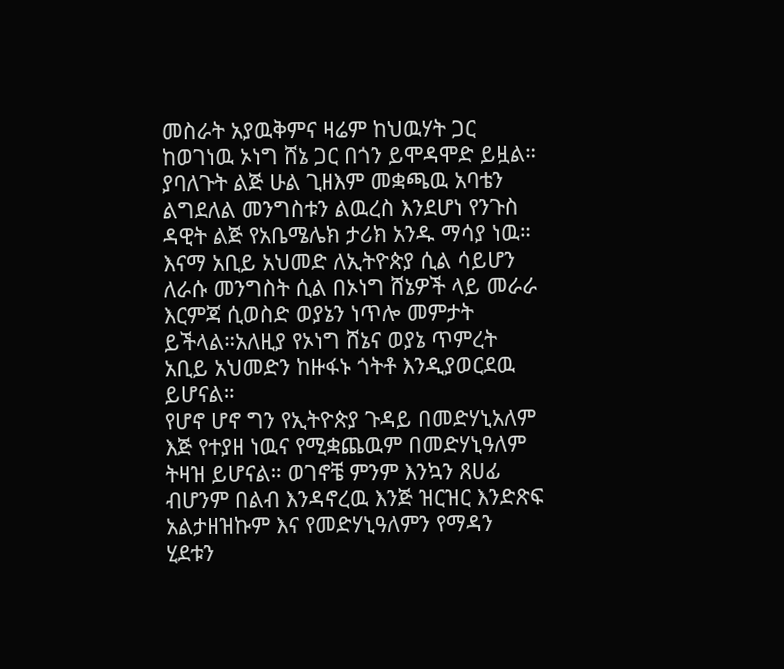መስራት አያዉቅምና ዛሬም ከህዉሃት ጋር ከወገነዉ ኦነግ ሸኔ ጋር በጎን ይሞዳሞድ ይዟል። ያባለጉት ልጅ ሁል ጊዘእም መቋጫዉ አባቴን ልግደለል መንግስቱን ልዉረስ እንደሆነ የንጉስ ዳዊት ልጅ የአቤሜሌክ ታሪክ አንዱ ማሳያ ነዉ።
እናማ አቢይ አህመድ ለኢትዮጵያ ሲል ሳይሆን ለራሱ መንግስት ሲል በኦነግ ሸኔዎች ላይ መራራ እርምጃ ሲወስድ ወያኔን ነጥሎ መምታት ይችላል።አለዚያ የኦነግ ሸኔና ወያኔ ጥምረት አቢይ አህመድን ከዙፋኑ ጎትቶ እንዲያወርደዉ ይሆናል።
የሆኖ ሆኖ ግን የኢትዮጵያ ጉዳይ በመድሃኒአለም እጅ የተያዘ ነዉና የሚቋጨዉም በመድሃኒዓለም ትዛዝ ይሆናል። ወገኖቼ ምንም እንኳን ጸሀፊ ብሆንም በልብ እንዳኖረዉ እንጅ ዝርዝር እንድጽፍ አልታዘዝኩም እና የመድሃኒዓለምን የማዳን ሂደቱን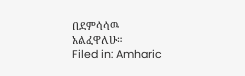በደምሳሳዉ አልፈዋለሁ።
Filed in: Amharic